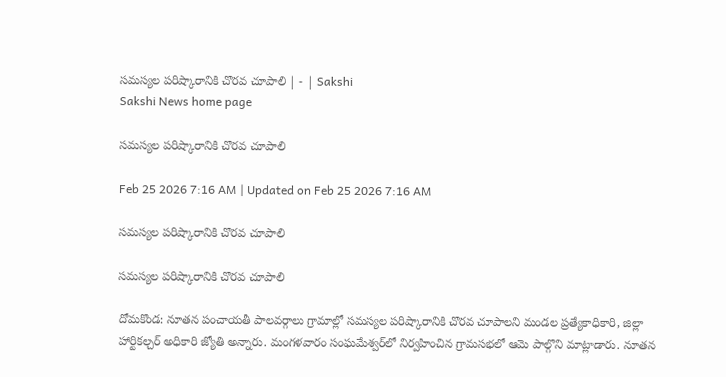సమస్యల పరిష్కారానికి చొరవ చూపాలి | - | Sakshi
Sakshi News home page

సమస్యల పరిష్కారానికి చొరవ చూపాలి

Feb 25 2026 7:16 AM | Updated on Feb 25 2026 7:16 AM

సమస్యల పరిష్కారానికి చొరవ చూపాలి

సమస్యల పరిష్కారానికి చొరవ చూపాలి

దోమకొండ: నూతన పంచాయతీ పాలవర్గాలు గ్రామాల్లో సమస్యల పరిష్కారానికి చొరవ చూపాలని మండల ప్రత్యేకాధికారి, జిల్లా హార్టికల్చర్‌ అధికారి జ్యోతి అన్నారు. మంగళవారం సంఘమేశ్వర్‌లో నిర్వహించిన గ్రామసభలో ఆమె పాల్గొని మాట్లాడారు. నూతన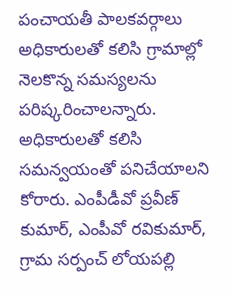పంచాయతీ పాలకవర్గాలు అధికారులతో కలిసి గ్రామాల్లో నెలకొన్న సమస్యలను పరిష్కరించాలన్నారు. అధికారులతో కలిసి సమన్వయంతో పనిచేయాలని కోరారు. ఎంపీడీవో ప్రవీణ్‌ కుమార్‌, ఎంపీవో రవికుమార్‌, గ్రామ సర్పంచ్‌ లోయపల్లి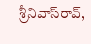శ్రీనివాస్‌రావ్‌,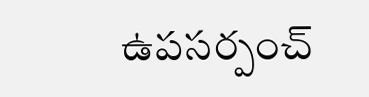ఉపసర్పంచ్‌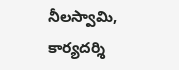నీలస్వామి, కార్యదర్శి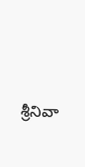శ్రీనివా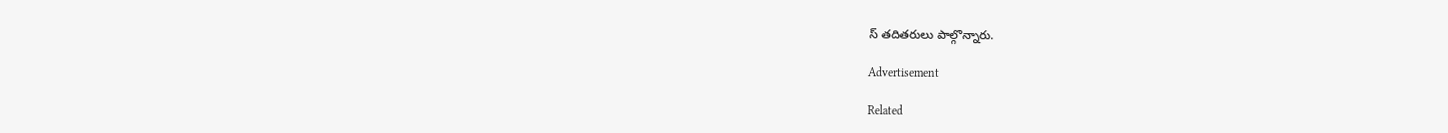స్‌ తదితరులు పాల్గొన్నారు.

Advertisement

Related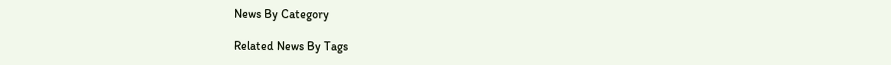News By Category

Related News By Tags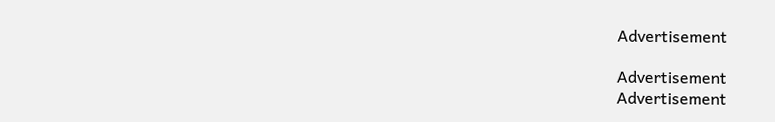Advertisement

Advertisement
Advertisement